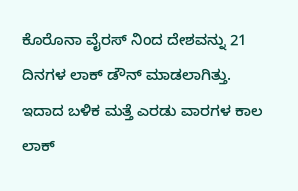ಕೊರೊನಾ ವೈರಸ್ ನಿಂದ ದೇಶವನ್ನು 21 ದಿನಗಳ ಲಾಕ್ ಡೌನ್ ಮಾಡಲಾಗಿತ್ತು. ಇದಾದ ಬಳಿಕ ಮತ್ತೆ ಎರಡು ವಾರಗಳ ಕಾಲ ಲಾಕ್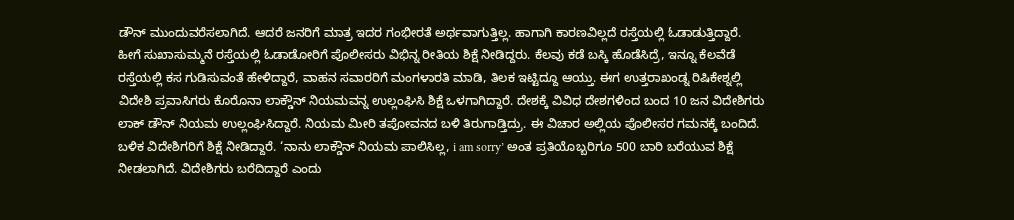ಡೌನ್ ಮುಂದುವರೆಸಲಾಗಿದೆ. ಆದರೆ ಜನರಿಗೆ ಮಾತ್ರ ಇದರ ಗಂಭೀರತೆ ಅರ್ಥವಾಗುತ್ತಿಲ್ಲ. ಹಾಗಾಗಿ ಕಾರಣವಿಲ್ಲದೆ ರಸ್ತೆಯಲ್ಲಿ ಓಡಾಡುತ್ತಿದ್ದಾರೆ. ಹೀಗೆ ಸುಖಾಸುಮ್ಮನೆ ರಸ್ತೆಯಲ್ಲಿ ಓಡಾಡೋರಿಗೆ ಪೊಲೀಸರು ವಿಭಿನ್ನ ರೀತಿಯ ಶಿಕ್ಷೆ ನೀಡಿದ್ದರು. ಕೆಲವು ಕಡೆ ಬಸ್ಕಿ ಹೊಡೆಸಿದ್ರೆ, ಇನ್ನೂ ಕೆಲವೆಡೆ ರಸ್ತೆಯಲ್ಲಿ ಕಸ ಗುಡಿಸುವಂತೆ ಹೇಳಿದ್ದಾರೆ, ವಾಹನ ಸವಾರರಿಗೆ ಮಂಗಳಾರತಿ ಮಾಡಿ, ತಿಲಕ ಇಟ್ಟಿದ್ದೂ ಆಯ್ತು. ಈಗ ಉತ್ತರಾಖಂಡ್ನ ರಿಷಿಕೇಶ್ನಲ್ಲಿ ವಿದೇಶಿ ಪ್ರವಾಸಿಗರು ಕೊರೊನಾ ಲಾಕ್ಡೌನ್ ನಿಯಮವನ್ನ ಉಲ್ಲಂಘಿಸಿ ಶಿಕ್ಷೆ ಒಳಗಾಗಿದ್ದಾರೆ. ದೇಶಕ್ಕೆ ವಿವಿಧ ದೇಶಗಳಿಂದ ಬಂದ 10 ಜನ ವಿದೇಶಿಗರು ಲಾಕ್ ಡೌನ್ ನಿಯಮ ಉಲ್ಲಂಘಿಸಿದ್ದಾರೆ. ನಿಯಮ ಮೀರಿ ತಪೋವನದ ಬಳಿ ತಿರುಗಾಡ್ತಿದ್ರು. ಈ ವಿಚಾರ ಅಲ್ಲಿಯ ಪೊಲೀಸರ ಗಮನಕ್ಕೆ ಬಂದಿದೆ. ಬಳಿಕ ವಿದೇಶಿಗರಿಗೆ ಶಿಕ್ಷೆ ನೀಡಿದ್ದಾರೆ. ‘ನಾನು ಲಾಕ್ಡೌನ್ ನಿಯಮ ಪಾಲಿಸಿಲ್ಲ, i am sorry’ ಅಂತ ಪ್ರತಿಯೊಬ್ಬರಿಗೂ 500 ಬಾರಿ ಬರೆಯುವ ಶಿಕ್ಷೆ ನೀಡಲಾಗಿದೆ. ವಿದೇಶಿಗರು ಬರೆದಿದ್ದಾರೆ ಎಂದು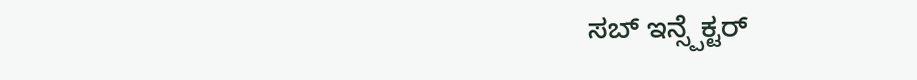ಸಬ್ ಇನ್ಸ್ಪೆಕ್ಟರ್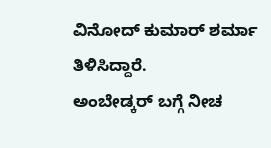ವಿನೋದ್ ಕುಮಾರ್ ಶರ್ಮಾ ತಿಳಿಸಿದ್ದಾರೆ.
ಅಂಬೇಡ್ಕರ್ ಬಗ್ಗೆ ನೀಚ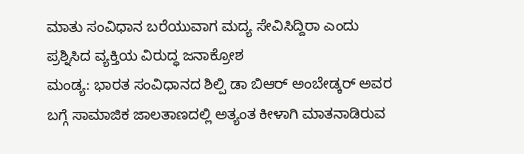ಮಾತು ಸಂವಿಧಾನ ಬರೆಯುವಾಗ ಮದ್ಯ ಸೇವಿಸಿದ್ದಿರಾ ಎಂದು ಪ್ರಶ್ನಿಸಿದ ವ್ಯಕ್ತಿಯ ವಿರುದ್ಧ ಜನಾಕ್ರೋಶ
ಮಂಡ್ಯ: ಭಾರತ ಸಂವಿಧಾನದ ಶಿಲ್ಪಿ ಡಾ ಬಿಆರ್ ಅಂಬೇಡ್ಕರ್ ಅವರ ಬಗ್ಗೆ ಸಾಮಾಜಿಕ ಜಾಲತಾಣದಲ್ಲಿ ಅತ್ಯಂತ ಕೀಳಾಗಿ ಮಾತನಾಡಿರುವ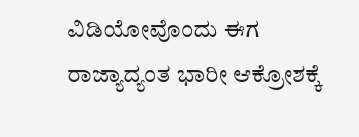ವಿಡಿಯೋವೊಂದು ಈಗ ರಾಜ್ಯಾದ್ಯಂತ ಭಾರೀ ಆಕ್ರೋಶಕ್ಕೆ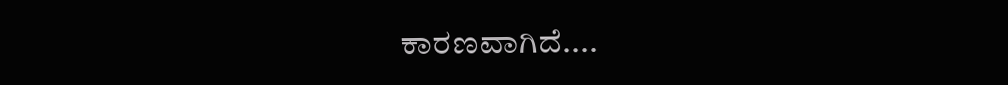ಕಾರಣವಾಗಿದೆ....